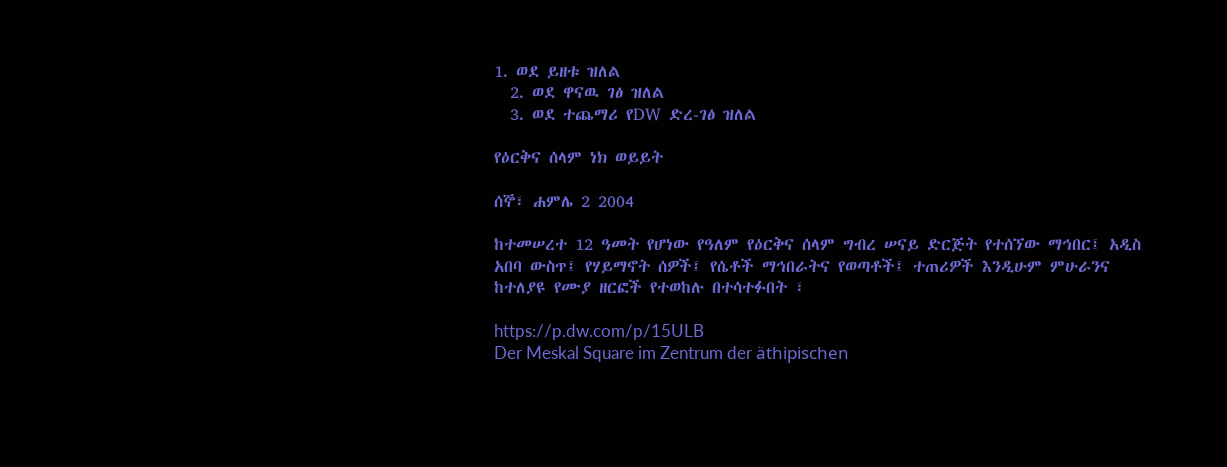1. ወደ ይዘቱ ዝለል
  2. ወደ ዋናዉ ገፅ ዝለል
  3. ወደ ተጨማሪ የDW ድረ-ገፅ ዝለል

የዕርቅና ሰላም ነክ ወይይት

ሰኞ፣ ሐምሌ 2 2004

ከተመሠረተ 12 ዓመት የሆነው የዓለም የዕርቅና ሰላም ግብረ ሠናይ ድርጅት የተሰኘው ማኅበር፤ አዲስ አበባ ውስጥ፤ የሃይማኖት ሰዎች፤ የሴቶች ማኅበራትና የወጣቶች፤ ተጠሪዎች እንዲሁም ምሁራንና ከተለያዩ የሙያ ዘርፎች የተወከሉ በተሳተፉበት ፣

https://p.dw.com/p/15ULB
Der Meskal Square im Zentrum der äthipischen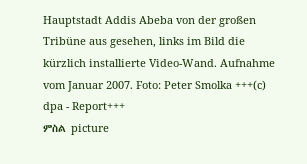Hauptstadt Addis Abeba von der großen Tribüne aus gesehen, links im Bild die kürzlich installierte Video-Wand. Aufnahme vom Januar 2007. Foto: Peter Smolka +++(c) dpa - Report+++
ምስል picture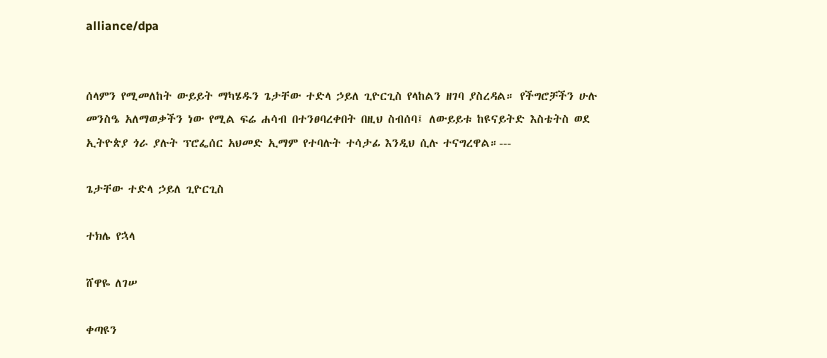alliance/dpa


ሰላምን የሚመለከት ውይይት ማካሄዱን ጌታቸው ተድላ ኃይለ ጊዮርጊስ የላከልን ዘገባ ያስረዳል። የችግሮቻችን ሁሉ መንስዔ አለማወቃችን ነው የሚል ፍሬ ሐሳብ በተንፀባረቀበት በዚህ ስብሰባ፤ ለውይይቱ ከዩናይትድ እስቴትስ ወደ ኢትዮጵያ ጎራ ያሉት ፕሮፌሰር አህመድ ኢማም የተባሉት ተሳታፊ እንዲህ ሲሉ ተናግረዋል።---

ጌታቸው ተድላ ኃይለ ጊዮርጊስ

ተክሌ የኋላ

ሸዋዬ ለገሠ

ቀጣዩን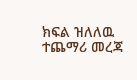ክፍል ዝለለዉ ተጨማሪ መረጃ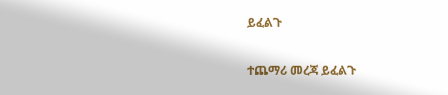ይፈልጉ

ተጨማሪ መረጃ ይፈልጉ